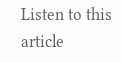Listen to this article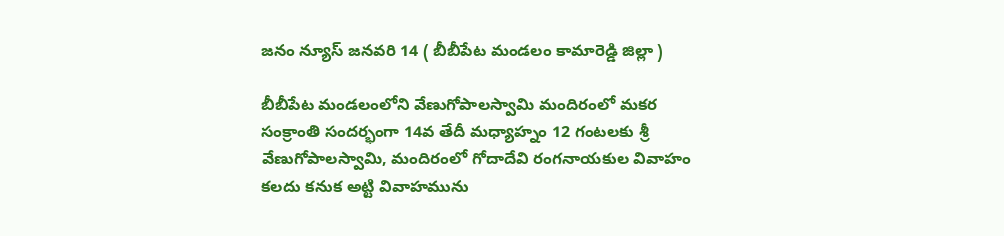జనం న్యూస్ జనవరి 14 ( బీబీపేట మండలం కామారెడ్డి జిల్లా )

బీబీపేట మండలంలోని వేణుగోపాలస్వామి మందిరంలో మకర సంక్రాంతి సందర్భంగా 14వ తేదీ మధ్యాహ్నం 12 గంటలకు శ్రీ వేణుగోపాలస్వామి, మందిరంలో గోదాదేవి రంగనాయకుల వివాహం కలదు కనుక అట్టి వివాహమును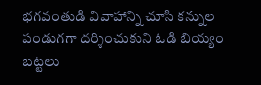భగవంతుడి వివాహాన్ని చూసి కన్నుల పండుగగా దర్శించుకుని ఓడి బియ్యం బట్టలు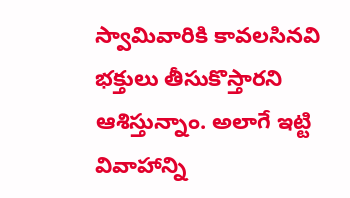స్వామివారికి కావలసినవి భక్తులు తీసుకొస్తారని ఆశిస్తున్నాం. అలాగే ఇట్టి వివాహాన్ని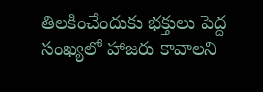తిలకించేందుకు భక్తులు పెద్ద సంఖ్యలో హాజరు కావాలని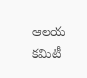ఆలయ కమిటీ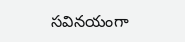సవినయంగా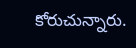కోరుచున్నారు.